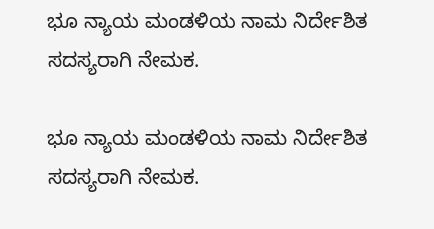ಭೂ ನ್ಯಾಯ ಮಂಡಳಿಯ ನಾಮ ನಿರ್ದೇಶಿತ ಸದಸ್ಯರಾಗಿ ನೇಮಕ.

ಭೂ ನ್ಯಾಯ ಮಂಡಳಿಯ ನಾಮ ನಿರ್ದೇಶಿತ ಸದಸ್ಯರಾಗಿ ನೇಮಕ.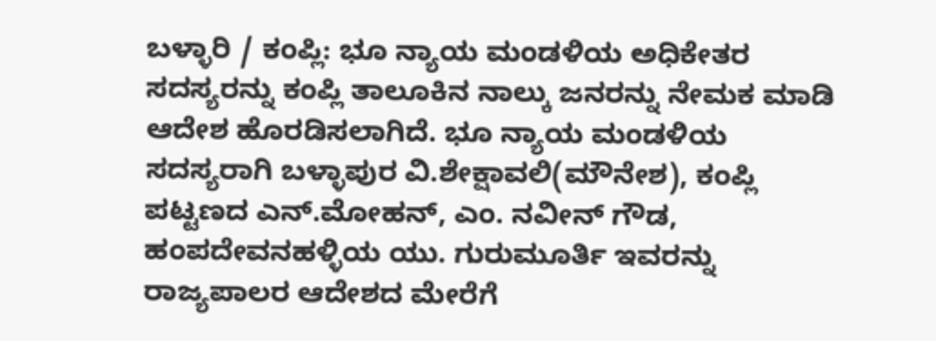ಬಳ್ಳಾರಿ / ಕಂಪ್ಲಿ: ಭೂ ನ್ಯಾಯ ಮಂಡಳಿಯ ಅಧಿಕೇತರ ಸದಸ್ಯರನ್ನು ಕಂಪ್ಲಿ ತಾಲೂಕಿನ ನಾಲ್ಕು ಜನರನ್ನು ನೇಮಕ ಮಾಡಿ ಆದೇಶ ಹೊರಡಿಸಲಾಗಿದೆ. ಭೂ ನ್ಯಾಯ ಮಂಡಳಿಯ ಸದಸ್ಯರಾಗಿ ಬಳ್ಳಾಪುರ ವಿ.ಶೇಕ್ಷಾವಲಿ(ಮೌನೇಶ), ಕಂಪ್ಲಿ ಪಟ್ಟಣದ ಎನ್.ಮೋಹನ್, ಎಂ. ನವೀನ್ ಗೌಡ, ಹಂಪದೇವನಹಳ್ಳಿಯ ಯು. ಗುರುಮೂರ್ತಿ ಇವರನ್ನು ರಾಜ್ಯಪಾಲರ ಆದೇಶದ ಮೇರೆಗೆ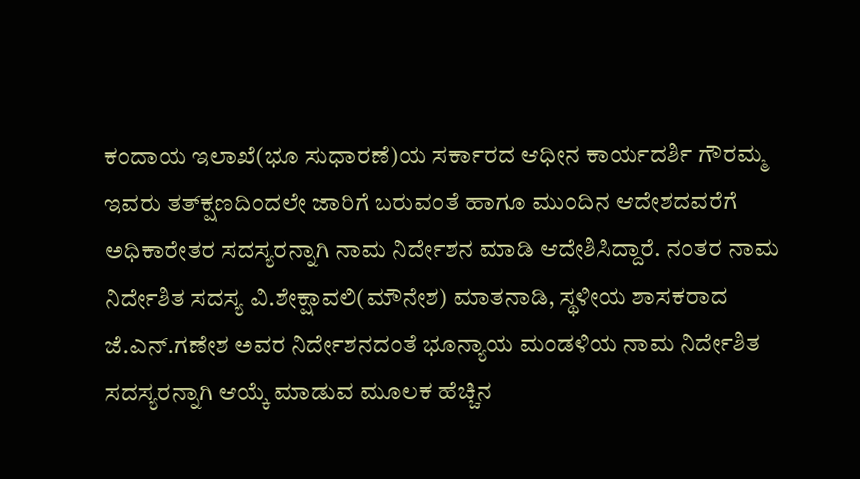ಕಂದಾಯ ಇಲಾಖೆ(ಭೂ ಸುಧಾರಣೆ)ಯ ಸರ್ಕಾರದ ಆಧೀನ ಕಾರ್ಯದರ್ಶಿ ಗೌರಮ್ಮ ಇವರು ತತ್‌ಕ್ಷಣದಿಂದಲೇ ಜಾರಿಗೆ ಬರುವಂತೆ ಹಾಗೂ ಮುಂದಿನ ಆದೇಶದವರೆಗೆ ಅಧಿಕಾರೇತರ ಸದಸ್ಯರನ್ನಾಗಿ ನಾಮ ನಿರ್ದೇಶನ ಮಾಡಿ ಆದೇಶಿಸಿದ್ದಾರೆ. ನಂತರ ನಾಮ ನಿರ್ದೇಶಿತ ಸದಸ್ಯ ವಿ.ಶೇಕ್ಷಾವಲಿ(ಮೌನೇಶ) ಮಾತನಾಡಿ, ಸ್ಥಳೀಯ ಶಾಸಕರಾದ ಜೆ.ಎನ್.ಗಣೇಶ ಅವರ ನಿರ್ದೇಶನದಂತೆ ಭೂನ್ಯಾಯ ಮಂಡಳಿಯ ನಾಮ ನಿರ್ದೇಶಿತ ಸದಸ್ಯರನ್ನಾಗಿ ಆಯ್ಕೆ ಮಾಡುವ ಮೂಲಕ ಹೆಚ್ಚಿನ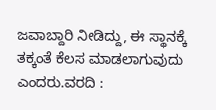ಜವಾಬ್ದಾರಿ ನೀಡಿದ್ದು, ಈ ಸ್ಥಾನಕ್ಕೆ ತಕ್ಕಂತೆ ಕೆಲಸ ಮಾಡಲಾಗುವುದು ಎಂದರು.ವರದಿ :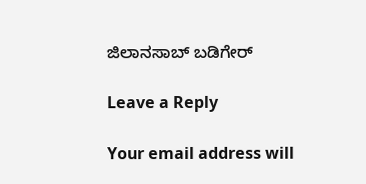ಜಿಲಾನಸಾಬ್ ಬಡಿಗೇರ್

Leave a Reply

Your email address will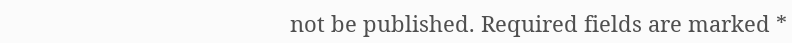not be published. Required fields are marked *